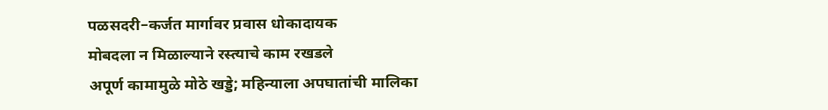पळसदरी–कर्जत मार्गावर प्रवास धोकादायक
मोबदला न मिळाल्याने रस्त्याचे काम रखडले
अपूर्ण कामामुळे मोठे खड्डे; महिन्याला अपघातांची मालिका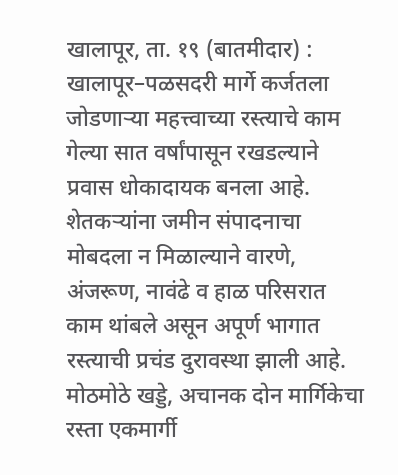खालापूर, ता. १९ (बातमीदार) : खालापूर–पळसदरी मार्गे कर्जतला जोडणाऱ्या महत्त्वाच्या रस्त्याचे काम गेल्या सात वर्षांपासून रखडल्याने प्रवास धोकादायक बनला आहे. शेतकऱ्यांना जमीन संपादनाचा मोबदला न मिळाल्याने वारणे, अंजरूण, नावंढे व हाळ परिसरात काम थांबले असून अपूर्ण भागात रस्त्याची प्रचंड दुरावस्था झाली आहे. मोठमोठे खड्डे, अचानक दोन मार्गिकेचा रस्ता एकमार्गी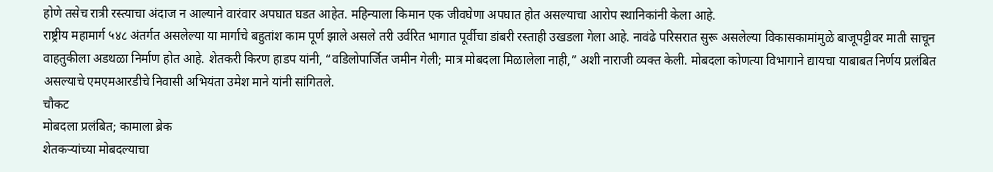होणे तसेच रात्री रस्त्याचा अंदाज न आल्याने वारंवार अपघात घडत आहेत. महिन्याला किमान एक जीवघेणा अपघात होत असल्याचा आरोप स्थानिकांनी केला आहे.
राष्ट्रीय महामार्ग ५४८ अंतर्गत असलेल्या या मार्गाचे बहुतांश काम पूर्ण झाले असले तरी उर्वरित भागात पूर्वीचा डांबरी रस्ताही उखडला गेला आहे. नावंढे परिसरात सुरू असलेल्या विकासकामांमुळे बाजूपट्टीवर माती साचून वाहतुकीला अडथळा निर्माण होत आहे. शेतकरी किरण हाडप यांनी, “वडिलोपार्जित जमीन गेली; मात्र मोबदला मिळालेला नाही,” अशी नाराजी व्यक्त केली. मोबदला कोणत्या विभागाने द्यायचा याबाबत निर्णय प्रलंबित असल्याचे एमएमआरडीचे निवासी अभियंता उमेश माने यांनी सांगितले.
चौकट
मोबदला प्रलंबित; कामाला ब्रेक
शेतकऱ्यांच्या मोबदल्याचा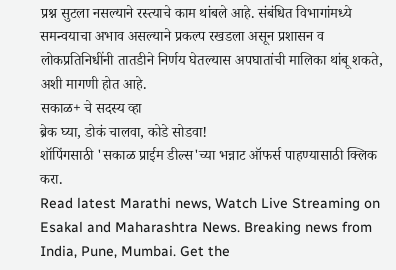प्रश्न सुटला नसल्याने रस्त्याचे काम थांबले आहे. संबंधित विभागांमध्ये समन्वयाचा अभाव असल्याने प्रकल्प रखडला असून प्रशासन व लोकप्रतिनिधींनी तातडीने निर्णय घेतल्यास अपघातांची मालिका थांबू शकते, अशी मागणी होत आहे.
सकाळ+ चे सदस्य व्हा
ब्रेक घ्या, डोकं चालवा, कोडे सोडवा!
शॉपिंगसाठी 'सकाळ प्राईम डील्स'च्या भन्नाट ऑफर्स पाहण्यासाठी क्लिक करा.
Read latest Marathi news, Watch Live Streaming on Esakal and Maharashtra News. Breaking news from India, Pune, Mumbai. Get the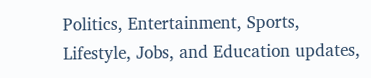Politics, Entertainment, Sports, Lifestyle, Jobs, and Education updates,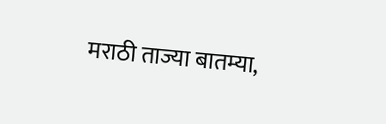मराठी ताज्या बातम्या,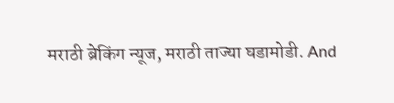मराठी ब्रेकिंग न्यूज, मराठी ताज्या घडामोडी. And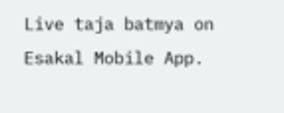Live taja batmya on Esakal Mobile App.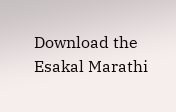Download the Esakal Marathi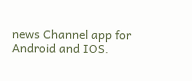news Channel app for Android and IOS.